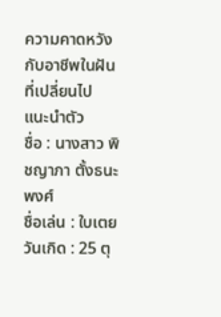ความคาดหวัง
กับอาชีพในฝัน
ที่เปลี่ยนไป
แนะนำตัว
ชื่อ : นางสาว พิชญาภา ตั้งธนะพงศ์
ชื่อเล่น : ใบเตย
วันเกิด : 25 ตุ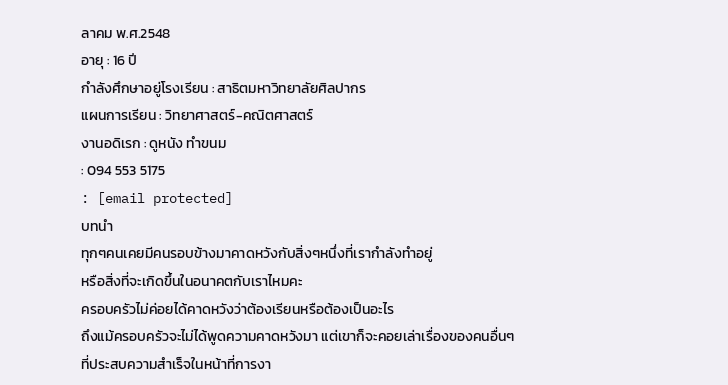ลาคม พ.ศ.2548
อายุ : 16 ปี
กำลังศึกษาอยู่โรงเรียน : สาธิตมหาวิทยาลัยศิลปากร
แผนการเรียน : วิทยาศาสตร์-คณิตศาสตร์
งานอดิเรก : ดูหนัง ทำขนม
: 094 553 5175
: [email protected]
บทนำ
ทุกๆคนเคยมีคนรอบข้างมาคาดหวังกับสิ่งๆหนึ่งที่เรากำลังทำอยู่
หรือสิ่งที่จะเกิดขึ้นในอนาคตกับเราไหมคะ
ครอบครัวไม่ค่อยได้คาดหวังว่าต้องเรียนหรือต้องเป็นอะไร
ถึงแม้ครอบครัวจะไม่ได้พูดความคาดหวังมา แต่เขาก็จะคอยเล่าเรื่องของคนอื่นๆ
ที่ประสบความสำเร็จในหน้าที่การงา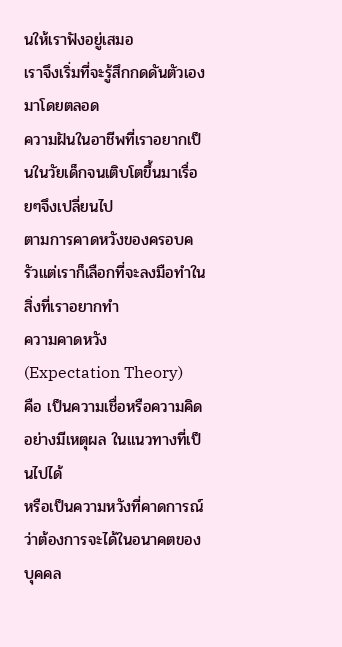นให้เราฟังอยู่เสมอ
เราจึงเริ่มที่จะรู้สึกกดดันตัวเองมาโดยตลอด
ความฝันในอาชีพที่เราอยากเป็นในวัยเด็กจนเติบโตขึ้นมาเรื่อยๆจึงเปลี่ยนไป
ตามการคาดหวังของครอบครัวแต่เราก็เลือกที่จะลงมือทำในสิ่งที่เราอยากทำ
ความคาดหวัง
(Expectation Theory)
คือ เป็นความเชื่อหรือความคิดอย่างมีเหตุผล ในแนวทางที่เป็นไปได้
หรือเป็นความหวังที่คาดการณ์ว่าต้องการจะได้ในอนาคตของบุคคล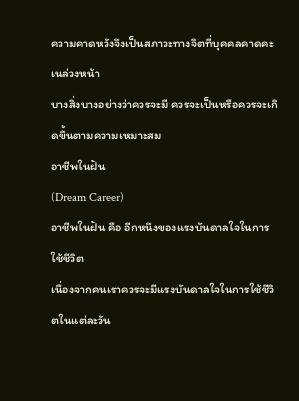ความคาดหวังจึงเป็นสภาวะทางจิตที่บุคคลคาดคะเนล่วงหน้า
บางสิ่งบางอย่างว่าควรจะมี ควรจะเป็นหรือควรจะเกิดขึ้นตามความเหมาะสม
อาชีพในฝัน
(Dream Career)
อาชีพในฝัน คือ อีกหนึงของแรงบันดาลใจในการใช้ชีวิต
เนื่องจากคนเราควรจะมีแรงบันดาลใจในการใช้ชีวิตในแต่ละวัน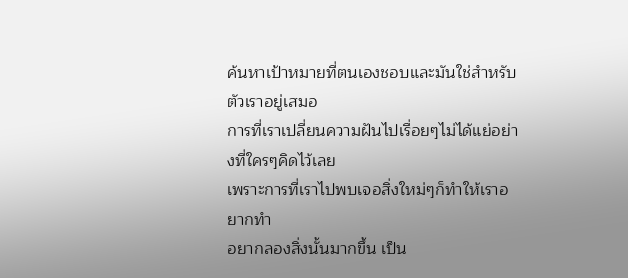ค้นหาเป้าหมายที่ตนเองชอบและมันใช่สำหรับตัวเราอยู่เสมอ
การที่เราเปลี่ยนความฝันไปเรื่อยๆไม่ได้แย่อย่างที่ใครๆคิดไว้เลย
เพราะการที่เราไปพบเจอสิ่งใหม่ๆก็ทำให้เราอยากทำ
อยากลองสิ่งนั้นมากขึ้น เป็น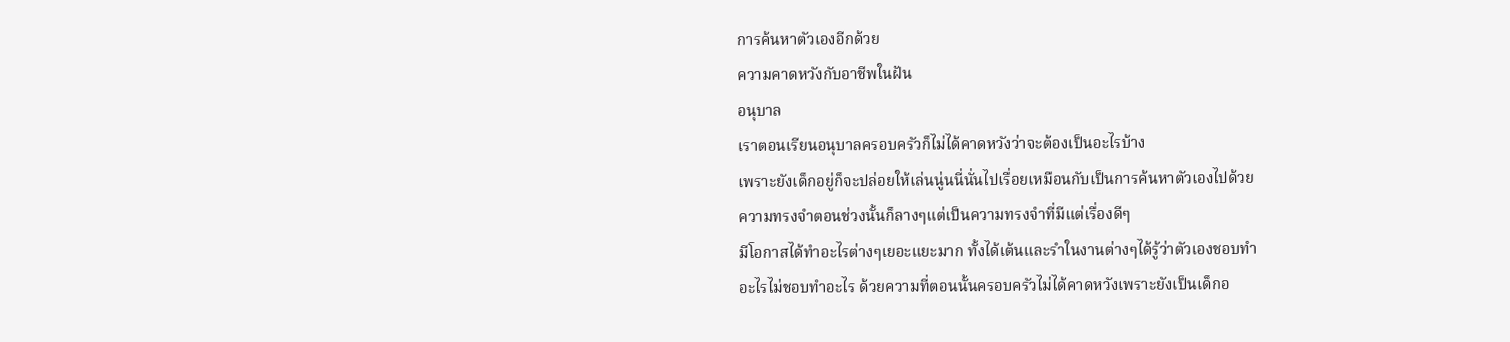การค้นหาตัวเองอีกด้วย
ความคาดหวังกับอาชีพในฝัน
อนุบาล
เราตอนเรียนอนุบาลครอบครัวก็ไม่ได้คาดหวังว่าจะต้องเป็นอะไรบ้าง
เพราะยังเด็กอยู่ก็จะปล่อยให้เล่นนู่นนี่นั่นไปเรื่อยเหมือนกับเป็นการค้นหาตัวเองไปด้วย
ความทรงจำตอนช่วงนั้นก็ลางๆแต่เป็นความทรงจำที่มีแต่เรื่องดีๆ
มีโอกาสได้ทำอะไรต่างๆเยอะแยะมาก ทั้งได้เต้นและรำในงานต่างๆได้รู้ว่าตัวเองชอบทำ
อะไรไม่ชอบทำอะไร ด้วยความที่ตอนนั้นครอบครัวไม่ได้คาดหวังเพราะยังเป็นเด็กอ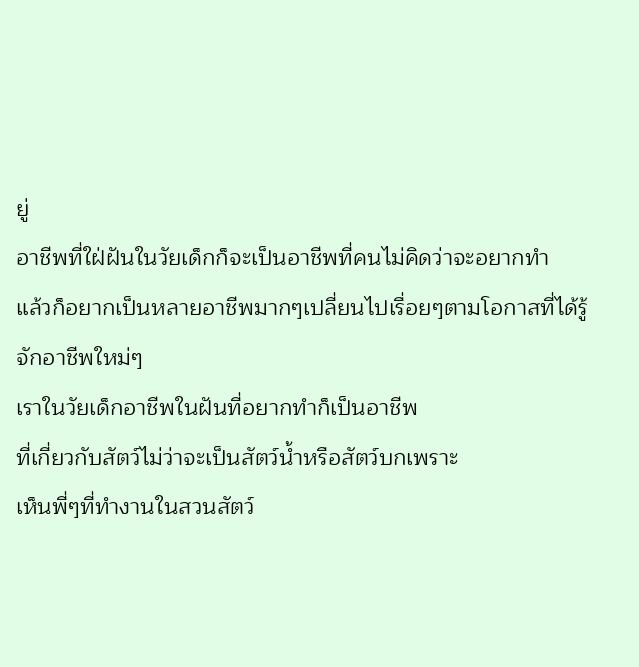ยู่
อาชีพที่ใฝ่ฝันในวัยเด็กก็จะเป็นอาชีพที่คนไม่คิดว่าจะอยากทำ
แล้วก็อยากเป็นหลายอาชีพมากๆเปลี่ยนไปเรื่อยๆตามโอกาสที่ได้รู้จักอาชีพใหม่ๆ
เราในวัยเด็กอาชีพในฝันที่อยากทำก็เป็นอาชีพ
ที่เกี่ยวกับสัตว์ไม่ว่าจะเป็นสัตว์น้ำหรือสัตว์บกเพราะ
เห็นพี่ๆที่ทำงานในสวนสัตว์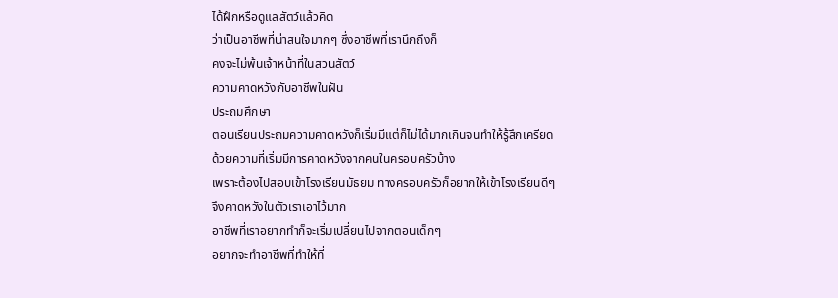ได้ฝึกหรือดูแลสัตว์แล้วคิด
ว่าเป็นอาชีพที่น่าสนใจมากๆ ซึ่งอาชีพที่เรานึกถึงก็
คงจะไม่พ้นเจ้าหน้าที่ในสวนสัตว์
ความคาดหวังกับอาชีพในฝัน
ประถมศึกษา
ตอนเรียนประถมความคาดหวังก็เริ่มมีแต่ก็ไม่ได้มากเกินจนทำให้รู้สึกเครียด
ด้วยความที่เริ่มมีการคาดหวังจากคนในครอบครัวบ้าง
เพราะต้องไปสอบเข้าโรงเรียนมัธยม ทางครอบครัวก็อยากให้เข้าโรงเรียนดีๆ
จึงคาดหวังในตัวเราเอาไว้มาก
อาชีพที่เราอยากทำก็จะเริ่มเปลี่ยนไปจากตอนเด็กๆ
อยากจะทำอาชีพที่ทำให้ที่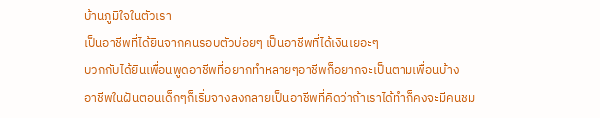บ้านภูมิใจในตัวเรา
เป็นอาชีพที่ได้ยินจากคนรอบตัวบ่อยๆ เป็นอาชีพที่ได้เงินเยอะๆ
บวกกับได้ยินเพื่อนพูดอาชีพที่อยากทำหลายๆอาชีพก็อยากจะเป็นตามเพื่อนบ้าง
อาชีพในฝันตอนเด็กๆก็เริ่มจางลงกลายเป็นอาชีพที่คิดว่าถ้าเราได้ทำก็คงจะมีคนชม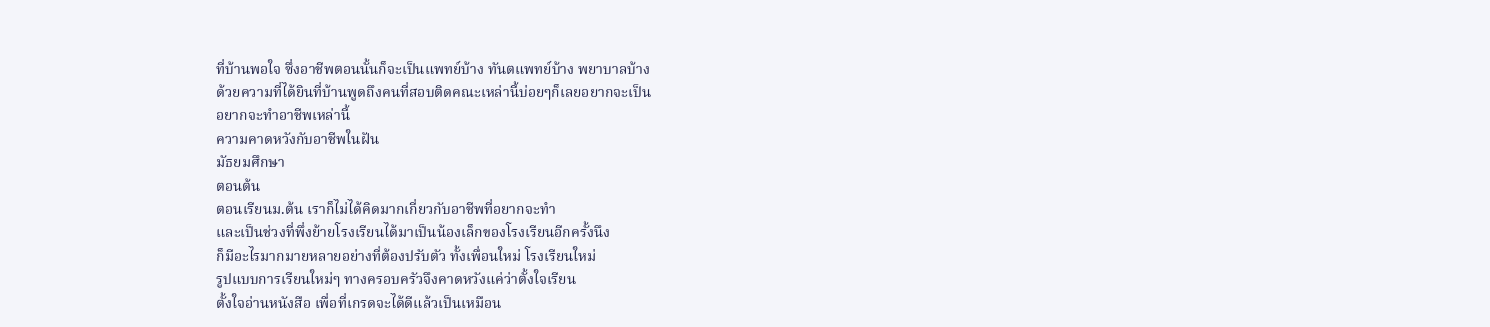ที่บ้านพอใจ ซึ่งอาชีพตอนนั้นก็จะเป็นแพทย์บ้าง ทันตแพทย์บ้าง พยาบาลบ้าง
ด้วยความที่ได้ยินที่บ้านพูดถึงคนที่สอบติดคณะเหล่านี้บ่อยๆก็เลยอยากจะเป็น
อยากจะทำอาชีพเหล่านี้
ความคาดหวังกับอาชีพในฝัน
มัธยมศึกษา
ตอนต้น
ตอนเรียนม.ต้น เราก็ไม่ได้คิดมากเกี่ยวกับอาชีพที่อยากจะทำ
และเป็นช่วงที่พึ่งย้ายโรงเรียนได้มาเป็นน้องเล็กของโรงเรียนอีกครั้งนึง
ก็มีอะไรมากมายหลายอย่างที่ต้องปรับตัว ทั้งเพื่อนใหม่ โรงเรียนใหม่
รูปแบบการเรียนใหม่ๆ ทางครอบครัวจึงคาดหวังแค่ว่าตั้งใจเรียน
ตั้งใจอ่านหนังสือ เพื่อที่เกรดจะได้ดีแล้วเป็นเหมือน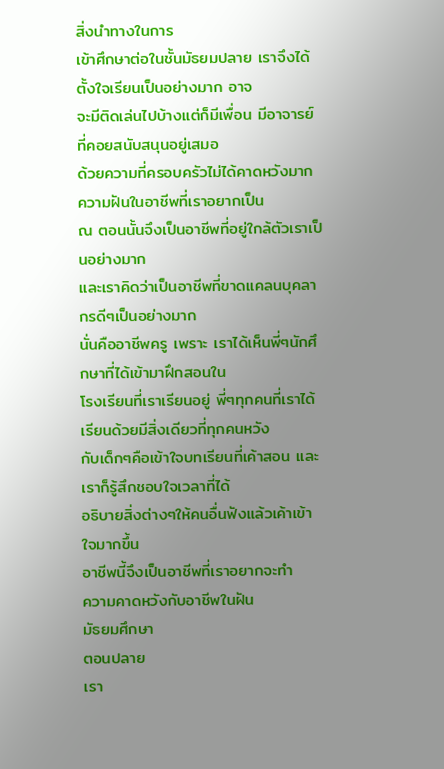สิ่งนำทางในการ
เข้าศึกษาต่อในชั้นมัธยมปลาย เราจึงได้ตั้งใจเรียนเป็นอย่างมาก อาจ
จะมีติดเล่นไปบ้างแต่ก็มีเพื่อน มีอาจารย์ที่คอยสนับสนุนอยู่เสมอ
ด้วยความที่ครอบครัวไม่ได้คาดหวังมาก
ความฝันในอาชีพที่เราอยากเป็น
ณ ตอนนั้นจึงเป็นอาชีพที่อยู่ใกล้ตัวเราเป็นอย่างมาก
และเราคิดว่าเป็นอาชีพที่ขาดแคลนบุคลากรดีๆเป็นอย่างมาก
นั่นคืออาชีพครู เพราะ เราได้เห็นพี่ๆนักศึกษาที่ได้เข้ามาฝึกสอนใน
โรงเรียนที่เราเรียนอยู่ พี่ๆทุกคนที่เราได้เรียนด้วยมีสิ่งเดียวที่ทุกคนหวัง
กับเด็กๆคือเข้าใจบทเรียนที่เค้าสอน และเราก็รู้สึกชอบใจเวลาที่ได้
อธิบายสิ่งต่างๆให้คนอื่นฟังแล้วเค้าเข้าใจมากขึ้น
อาชีพนี้จึงเป็นอาชีพที่เราอยากจะทำ
ความคาดหวังกับอาชีพในฝัน
มัธยมศึกษา
ตอนปลาย
เรา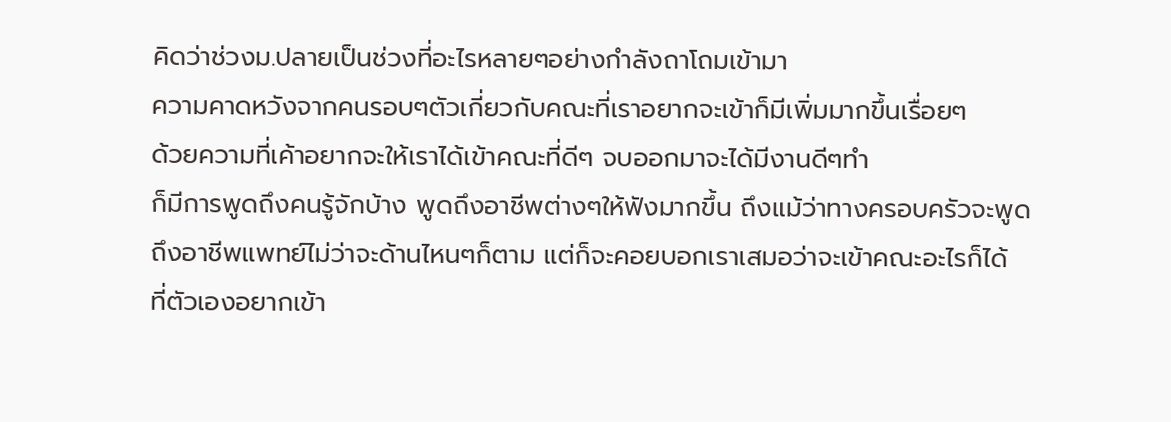คิดว่าช่วงม.ปลายเป็นช่วงที่อะไรหลายๆอย่างกำลังถาโถมเข้ามา
ความคาดหวังจากคนรอบๆตัวเกี่ยวกับคณะที่เราอยากจะเข้าก็มีเพิ่มมากขึ้นเรื่อยๆ
ด้วยความที่เค้าอยากจะให้เราได้เข้าคณะที่ดีๆ จบออกมาจะได้มีงานดีๆทำ
ก็มีการพูดถึงคนรู้จักบ้าง พูดถึงอาชีพต่างๆให้ฟังมากขึ้น ถึงแม้ว่าทางครอบครัวจะพูด
ถึงอาชีพแพทย์ไม่ว่าจะด้านไหนๆก็ตาม แต่ก็จะคอยบอกเราเสมอว่าจะเข้าคณะอะไรก็ได้
ที่ตัวเองอยากเข้า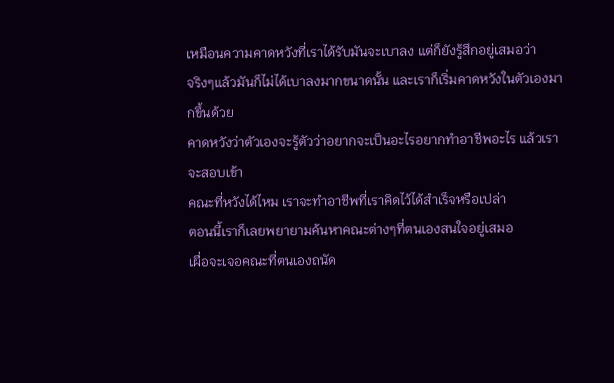เหมือนความคาดหวังที่เราได้รับมันจะเบาลง แต่ก็ยังรู้สึกอยู่เสมอว่า
จริงๆแล้วมันก็ไม่ได้เบาลงมากขนาดนั้น และเราก็เริ่มคาดหวังในตัวเองมากขึ้นด้วย
คาดหวังว่าตัวเองจะรู้ตัวว่าอยากจะเป็นอะไรอยากทำอาชีพอะไร แล้วเราจะสอบเข้า
คณะที่หวังได้ไหม เราจะทำอาชีพที่เราคิดไว้ได้สำเร็จหรือเปล่า
ตอนนี้เราก็เลยพยายามค้นหาคณะต่างๆที่ตนเองสนใจอยู่เสมอ
เผื่อจะเจอคณะที่ตนเองถนัด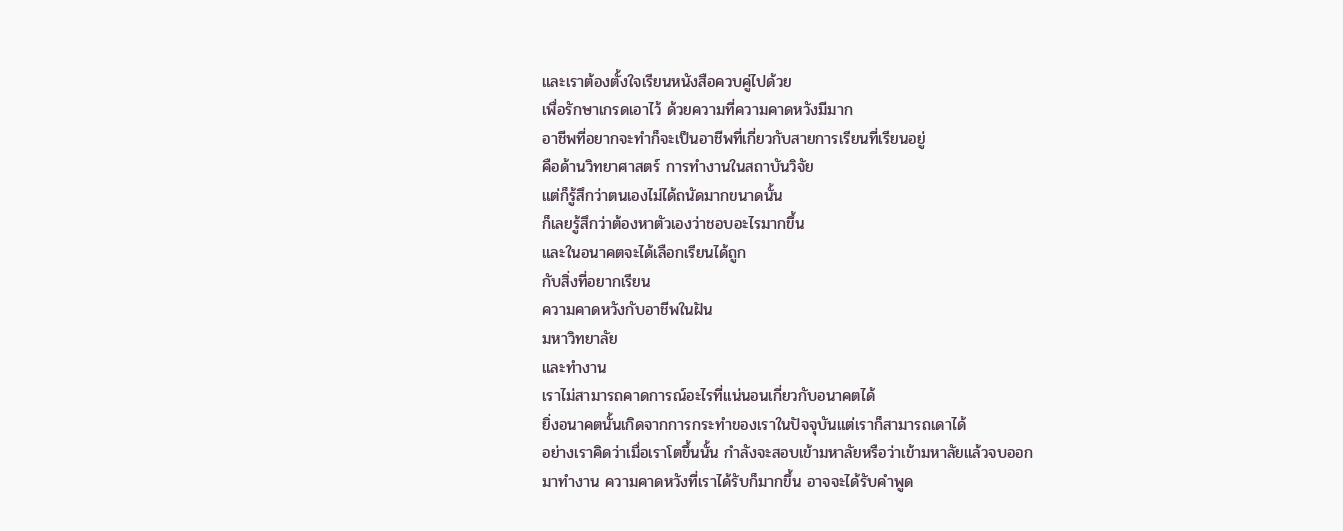และเราต้องตั้งใจเรียนหนังสือควบคู่ไปด้วย
เพื่อรักษาเกรดเอาไว้ ด้วยความที่ความคาดหวังมีมาก
อาชีพที่อยากจะทำก็จะเป็นอาชีพที่เกี่ยวกับสายการเรียนที่เรียนอยู่
คือด้านวิทยาศาสตร์ การทำงานในสถาบันวิจัย
แต่ก็รู้สึกว่าตนเองไม่ได้ถนัดมากขนาดนั้น
ก็เลยรู้สึกว่าต้องหาตัวเองว่าชอบอะไรมากขึ้น
และในอนาคตจะได้เลือกเรียนได้ถูก
กับสิ่งที่อยากเรียน
ความคาดหวังกับอาชีพในฝัน
มหาวิทยาลัย
และทำงาน
เราไม่สามารถคาดการณ์อะไรที่แน่นอนเกี่ยวกับอนาคตได้
ยิ่งอนาคตนั้นเกิดจากการกระทำของเราในปัจจุบันแต่เราก็สามารถเดาได้
อย่างเราคิดว่าเมื่อเราโตขึ้นนั้น กำลังจะสอบเข้ามหาลัยหรือว่าเข้ามหาลัยแล้วจบออก
มาทำงาน ความคาดหวังที่เราได้รับก็มากขึ้น อาจจะได้รับคำพูด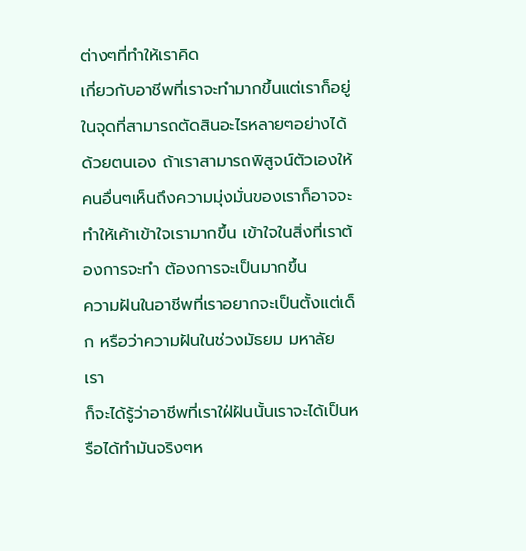ต่างๆที่ทำให้เราคิด
เกี่ยวกับอาชีพที่เราจะทำมากขึ้นแต่เราก็อยู่ในจุดที่สามารถตัดสินอะไรหลายๆอย่างได้
ด้วยตนเอง ถ้าเราสามารถพิสูจน์ตัวเองให้คนอื่นๆเห็นถึงความมุ่งมั่นของเราก็อาจจะ
ทำให้เค้าเข้าใจเรามากขึ้น เข้าใจในสิ่งที่เราต้องการจะทำ ต้องการจะเป็นมากขึ้น
ความฝันในอาชีพที่เราอยากจะเป็นตั้งแต่เด็ก หรือว่าความฝันในช่วงมัธยม มหาลัย เรา
ก็จะได้รู้ว่าอาชีพที่เราใฝ่ฝันนั้นเราจะได้เป็นหรือได้ทำมันจริงๆห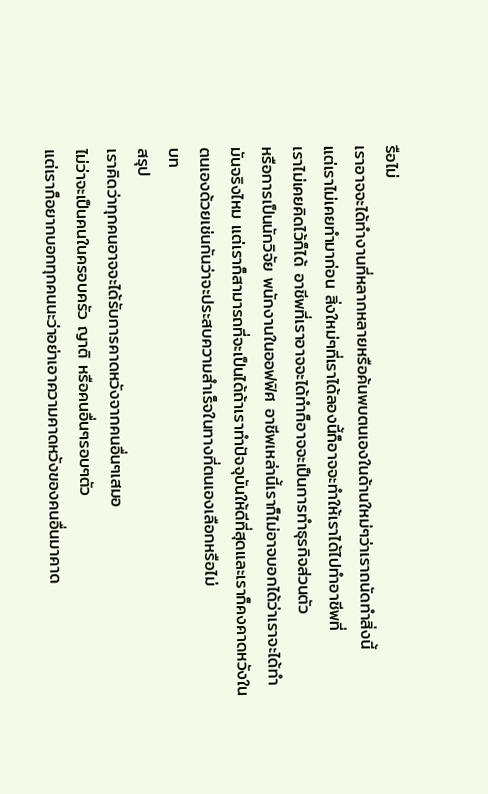รือไม่
เราอาจจะได้ทำงานที่หลากหลายหรือค้นพบตนเองในด้านใหม่ๆว่าเราถนัดทำสิ่งนี้
แต่เราไม่เคยทำมาก่อน สิ่งใหม่ๆที่เราได้ลองนี้ก็อาจจะทำให้เราได้ไปทำอาชีพที่
เราไม่เคยคิดไว้ก็ได้ อาชีพที่เราอาจจะได้ทำก็อาจจะเป็นการทำธุรกิจส่วนตัว
หรือการเป็นนักวิจัย พนักงานในออฟฟิศ อาชีพเหล่านี้เราก็ไม่อาจบอกได้ว่าเราจะได้ทำ
มันจริงไหม แต่เราก็สามารถที่จะเป็นได้ถ้าเราทำปัจจุบันให้ดีที่สุดและเราก็คงคาดหวังใน
ตนเองด้วยเช่นกันว่าจะประสบความสำเร็จในทางที่ตนเองเลือกหรือไม่
บท
สรุป
เราคิดว่าทุกคนอาจจะได้รับการคาดหวังจากคนอื่นๆเสมอ
ไม่ว่าจะเป็นคนในครอบครัว ญาติ หรือคนอื่นๆรอบๆตัว
แต่เราก็อยากบอกทุกคนนะว่าอย่าเอาความคาดหวังของคนอื่นมาคาด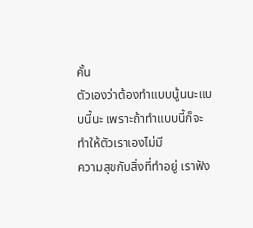คั้น
ตัวเองว่าต้องทำแบบนู้นนะแบบนี้นะ เพราะถ้าทำแบบนี้ก็จะทำให้ตัวเราเองไม่มี
ความสุขกับสิ่งที่ทำอยู่ เราฟัง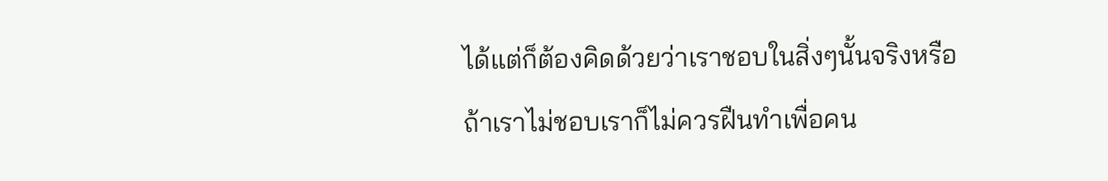ได้แต่ก็ต้องคิดด้วยว่าเราชอบในสิ่งๆนั้นจริงหรือ
ถ้าเราไม่ชอบเราก็ไม่ควรฝืนทำเพื่อคน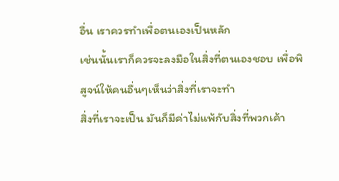อื่น เราควรทำเพื่อตนเองเป็นหลัก
เช่นนั้นเราก็ควรจะลงมือในสิ่งที่ตนเองชอบ เพื่อพิสูจน์ให้คนอื่นๆเห็นว่าสิ่งที่เราจะทำ
สิ่งที่เราจะเป็น มันก็มีค่าไม่แพ้กับสิ่งที่พวกเค้า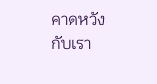คาดหวังกับเรา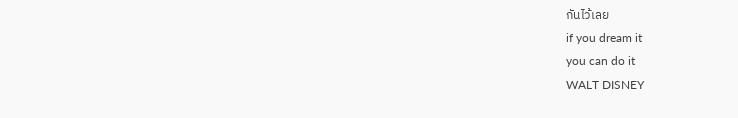กันไว้เลย
if you dream it
you can do it
WALT DISNEY